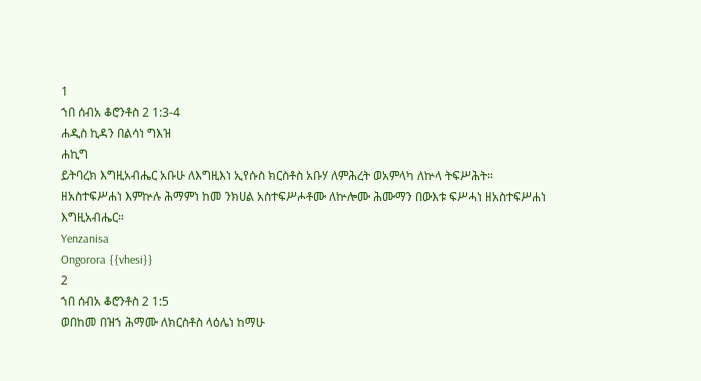1
ኀበ ሰብአ ቆሮንቶስ 2 1:3-4
ሐዲስ ኪዳን በልሳነ ግእዝ
ሐኪግ
ይትባረክ እግዚአብሔር አቡሁ ለእግዚእነ ኢየሱስ ክርስቶስ አቡሃ ለምሕረት ወአምላካ ለኵላ ትፍሥሕት። ዘአስተፍሥሐነ እምኵሉ ሕማምነ ከመ ንክሀል አስተፍሥሖቶሙ ለኵሎሙ ሕሙማን በውእቱ ፍሥሓነ ዘአስተፍሥሐነ እግዚአብሔር።
Yenzanisa
Ongorora {{vhesi}}
2
ኀበ ሰብአ ቆሮንቶስ 2 1:5
ወበከመ በዝኀ ሕማሙ ለክርስቶስ ላዕሌነ ከማሁ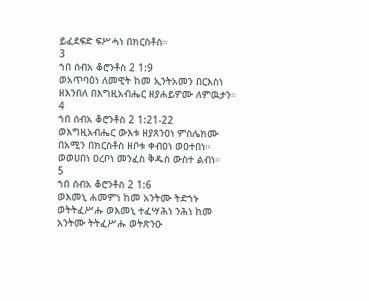ይፈደፍድ ፍሥሓነ በክርስቶስ።
3
ኀበ ሰብአ ቆሮንቶስ 2 1:9
ወአጥባዕነ ለመዊት ከመ ኢንትአመን በርእስነ ዘእንበለ በእግዚአብሔር ዘያሐይዎሙ ለምዉታን።
4
ኀበ ሰብአ ቆሮንቶስ 2 1:21-22
ወእግዚአብሔር ውእቱ ዘያጸንዐነ ምስሌክሙ በአሚን በክርስቶስ ዘቦቱ ቀብዐነ ወዐተበነ። ወወሀበነ ዐረቦነ መንፈስ ቅዱስ ውስተ ልብነ።
5
ኀበ ሰብአ ቆሮንቶስ 2 1:6
ወእመኒ ሐመምነ ከመ አንትሙ ትድኀኑ ወትትፈሥሑ ወእመኒ ተፈሣሕነ ንሕነ ከመ አንትሙ ትትፈሥሑ ወትጽንዑ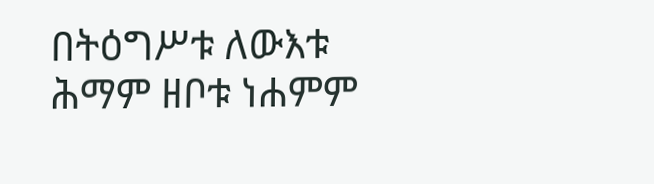በትዕግሥቱ ለውእቱ ሕማም ዘቦቱ ነሐምም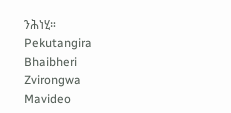ንሕነሂ።
Pekutangira
Bhaibheri
Zvirongwa
Mavideo